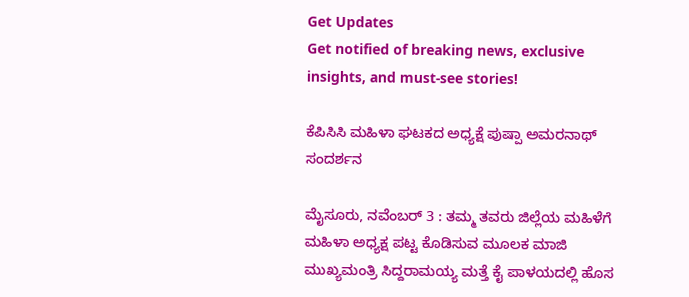Get Updates
Get notified of breaking news, exclusive insights, and must-see stories!

ಕೆಪಿಸಿಸಿ ಮಹಿಳಾ ಘಟಕದ ಅಧ್ಯಕ್ಷೆ ಪುಷ್ಪಾ ಅಮರನಾಥ್ ಸಂದರ್ಶನ

ಮೈಸೂರು, ನವೆಂಬರ್ 3 : ತಮ್ಮ ತವರು ಜಿಲ್ಲೆಯ ಮಹಿಳೆಗೆ ಮಹಿಳಾ ಅಧ್ಯಕ್ಷ ಪಟ್ಟ ಕೊಡಿಸುವ ಮೂಲಕ ಮಾಜಿ ಮುಖ್ಯಮಂತ್ರಿ ಸಿದ್ದರಾಮಯ್ಯ ಮತ್ತೆ ಕೈ ಪಾಳಯದಲ್ಲಿ ಹೊಸ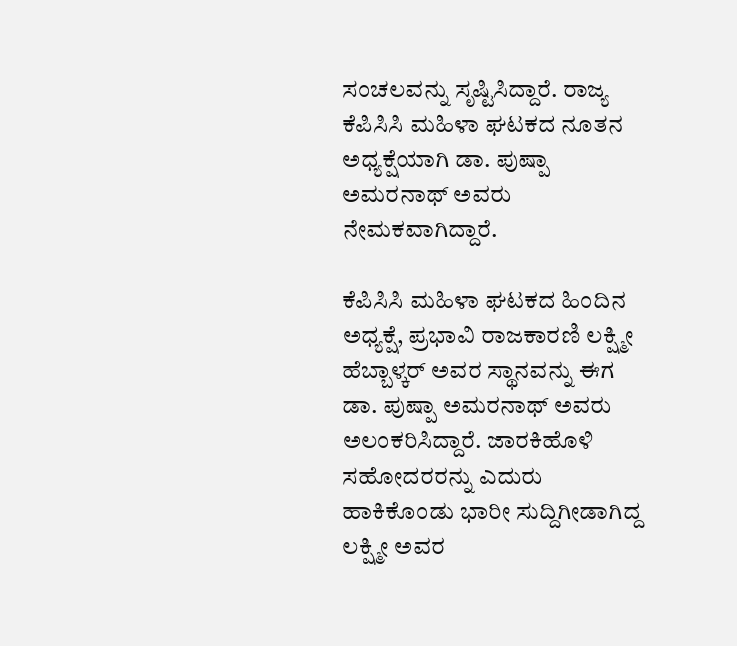ಸಂಚಲವನ್ನು ಸೃಷ್ಟಿಸಿದ್ದಾರೆ. ರಾಜ್ಯ ಕೆಪಿಸಿಸಿ ಮಹಿಳಾ ಘಟಕದ ನೂತನ ಅಧ್ಯಕ್ಷೆಯಾಗಿ ಡಾ. ಪುಷ್ಪಾ ಅಮರನಾಥ್ ಅವರು ನೇಮಕವಾಗಿದ್ದಾರೆ.

ಕೆಪಿಸಿಸಿ ಮಹಿಳಾ ಘಟಕದ ಹಿಂದಿನ ಅಧ್ಯಕ್ಷೆ, ಪ್ರಭಾವಿ ರಾಜಕಾರಣಿ ಲಕ್ಷ್ಮೀ ಹೆಬ್ಬಾಳ್ಕರ್ ಅವರ ಸ್ಥಾನವನ್ನು ಈಗ ಡಾ. ಪುಷ್ಪಾ ಅಮರನಾಥ್ ಅವರು ಅಲಂಕರಿಸಿದ್ದಾರೆ. ಜಾರಕಿಹೊಳಿ ಸಹೋದರರನ್ನು ಎದುರು ಹಾಕಿಕೊಂಡು ಭಾರೀ ಸುದ್ದಿಗೀಡಾಗಿದ್ದ ಲಕ್ಷ್ಮೀ ಅವರ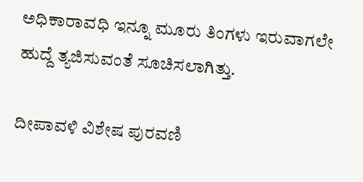ಅಧಿಕಾರಾವಧಿ ಇನ್ನೂ ಮೂರು ತಿಂಗಳು ಇರುವಾಗಲೇ ಹುದ್ದೆ ತ್ಯಜಿಸುವಂತೆ ಸೂಚಿಸಲಾಗಿತ್ತು.

ದೀಪಾವಳಿ ವಿಶೇಷ ಪುರವಣಿ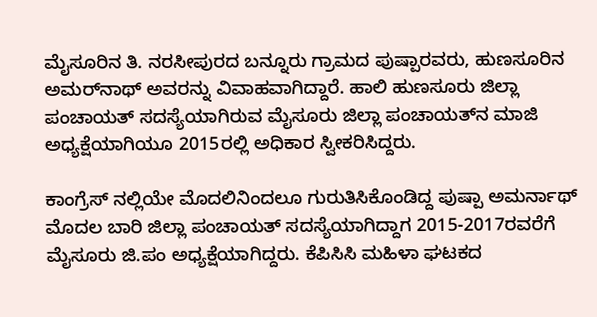ಮೈಸೂರಿನ ತಿ. ನರಸೀಪುರದ ಬನ್ನೂರು ಗ್ರಾಮದ ಪುಷ್ಪಾರವರು, ಹುಣಸೂರಿನ ಅಮರ್‌ನಾಥ್‌ ಅವರನ್ನು ವಿವಾಹವಾಗಿದ್ದಾರೆ. ಹಾಲಿ ಹುಣಸೂರು ಜಿಲ್ಲಾ ಪಂಚಾಯತ್‌ ಸದಸ್ಯೆಯಾಗಿರುವ ಮೈಸೂರು ಜಿಲ್ಲಾ ಪಂಚಾಯತ್‌ನ ಮಾಜಿ ಅಧ್ಯಕ್ಷೆಯಾಗಿಯೂ 2015ರಲ್ಲಿ ಅಧಿಕಾರ ಸ್ವೀಕರಿಸಿದ್ದರು.

ಕಾಂಗ್ರೆಸ್ ನಲ್ಲಿಯೇ ಮೊದಲಿನಿಂದಲೂ ಗುರುತಿಸಿಕೊಂಡಿದ್ದ ಪುಷ್ಪಾ ಅಮರ್ನಾಥ್ ಮೊದಲ ಬಾರಿ ಜಿಲ್ಲಾ ಪಂಚಾಯತ್ ಸದಸ್ಯೆಯಾಗಿದ್ದಾಗ 2015-2017ರವರೆಗೆ ಮೈಸೂರು ಜಿ.ಪಂ ಅಧ್ಯಕ್ಷೆಯಾಗಿದ್ದರು. ಕೆಪಿಸಿಸಿ ಮಹಿಳಾ ಘಟಕದ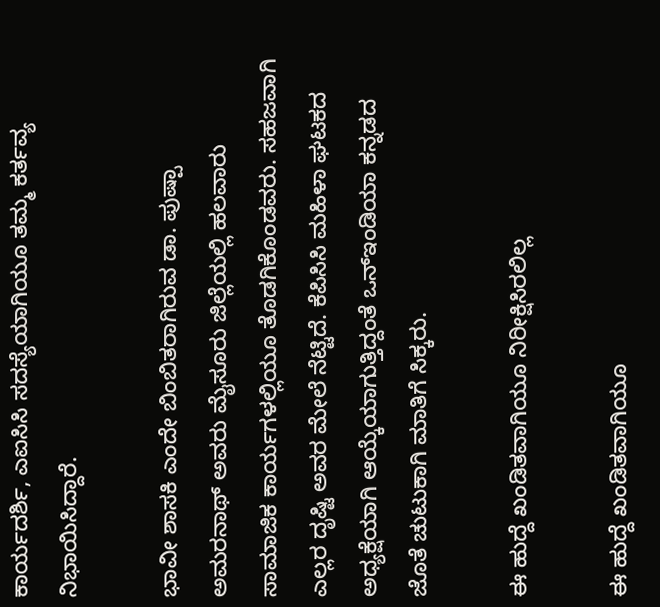ಕಾರ್ಯದರ್ಶಿ, ಎಐಸಿಸಿ ಸದಸ್ಯೆಯಾಗಿಯೂ ತಮ್ಮ ಕರ್ತವ್ಯ ನಿಭಾಯಿಸಿದ್ದಾರೆ.

ಭಾವೀ ಶಾಸಕಿ ಎಂದೇ ಬಿಂಬಿತರಾಗಿರುವ ಡಾ. ಪುಷ್ಪಾ ಅಮರನಾಥ್ ಅವರು ಮೈಸೂರು ಜಿಲ್ಲೆಯಲ್ಲಿ ಹಲವಾರು ಸಾಮಾಜಿಕ ಕಾರ್ಯಗಳಲ್ಲಿಯೂ ತೊಡಗಿಕೊಂಡವರು. ಸಹಜವಾಗಿ ಎಲ್ಲರ ದೃಷ್ಟಿ ಅವರ ಮೇಲೆ ನೆಟ್ಟಿದೆ. ಕೆಪಿಸಿಸಿ ಮಹಿಳಾ ಘಟಕದ ಅಧ್ಯಕ್ಷೆಯಾಗಿ ಆಯ್ಕೆಯಾಗುತ್ತಿದ್ದಂತೆ ಒನ್ಇಂಡಿಯಾ ಕನ್ನಡದ ಜೊತೆ ಚುಟುಕಾಗಿ ಮಾತಿಗೆ ಸಿಕ್ಕರು.

ಈ ಹುದ್ದೆ ಖಂಡಿತವಾಗಿಯೂ ನಿರೀಕ್ಷಿಸಿರಲಿಲ್ಲ

ಈ ಹುದ್ದೆ ಖಂಡಿತವಾಗಿಯೂ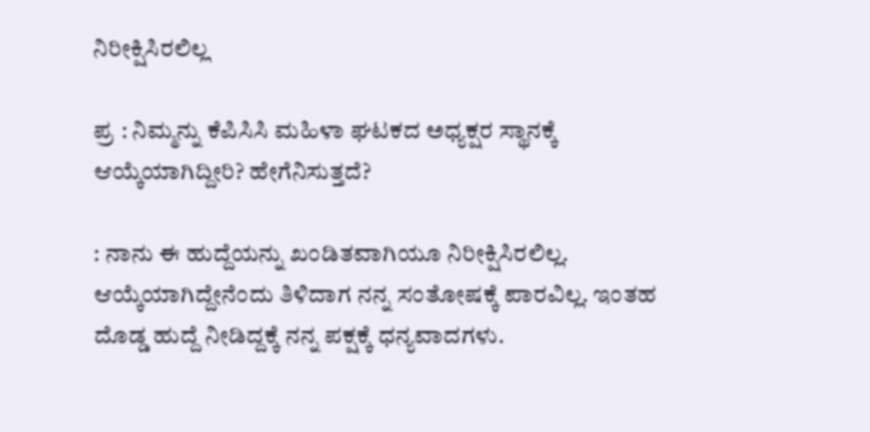ನಿರೀಕ್ಷಿಸಿರಲಿಲ್ಲ

ಪ್ರ : ನಿಮ್ಮನ್ನು ಕೆಪಿಸಿಸಿ ಮಹಿಳಾ ಘಟಕದ ಅಧ್ಯಕ್ಷರ ಸ್ಥಾನಕ್ಕೆ ಆಯ್ಕೆಯಾಗಿದ್ದೀರಿ? ಹೇಗೆನಿಸುತ್ತದೆ?

: ನಾನು ಈ ಹುದ್ದೆಯನ್ನು ಖಂಡಿತವಾಗಿಯೂ ನಿರೀಕ್ಷಿಸಿರಲಿಲ್ಲ. ಆಯ್ಕೆಯಾಗಿದ್ದೇನೆಂದು ತಿಳಿದಾಗ ನನ್ನ ಸಂತೋಷಕ್ಕೆ ಪಾರವಿಲ್ಲ. ಇಂತಹ ದೊಡ್ಡ ಹುದ್ದೆ ನೀಡಿದ್ದಕ್ಕೆ ನನ್ನ ಪಕ್ಷಕ್ಕೆ ಧನ್ಯವಾದಗಳು.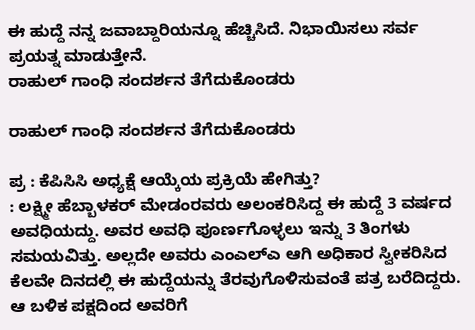ಈ ಹುದ್ದೆ ನನ್ನ ಜವಾಬ್ದಾರಿಯನ್ನೂ ಹೆಚ್ಚಿಸಿದೆ. ನಿಭಾಯಿಸಲು ಸರ್ವ ಪ್ರಯತ್ನ ಮಾಡುತ್ತೇನೆ.
ರಾಹುಲ್ ಗಾಂಧಿ ಸಂದರ್ಶನ ತೆಗೆದುಕೊಂಡರು

ರಾಹುಲ್ ಗಾಂಧಿ ಸಂದರ್ಶನ ತೆಗೆದುಕೊಂಡರು

ಪ್ರ : ಕೆಪಿಸಿಸಿ ಅಧ್ಯಕ್ಷೆ ಆಯ್ಕೆಯ ಪ್ರಕ್ರಿಯೆ ಹೇಗಿತ್ತು?
: ಲಕ್ಷ್ಮೀ ಹೆಬ್ಬಾಳಕರ್ ಮೇಡಂರವರು ಅಲಂಕರಿಸಿದ್ದ ಈ ಹುದ್ದೆ 3 ವರ್ಷದ ಅವಧಿಯದ್ದು. ಅವರ ಅವಧಿ ಪೂರ್ಣಗೊಳ್ಳಲು ಇನ್ನು 3 ತಿಂಗಳು ಸಮಯವಿತ್ತು. ಅಲ್ಲದೇ ಅವರು ಎಂಎಲ್ಎ ಆಗಿ ಅಧಿಕಾರ ಸ್ವೀಕರಿಸಿದ ಕೆಲವೇ ದಿನದಲ್ಲಿ ಈ ಹುದ್ದೆಯನ್ನು ತೆರವುಗೊಳಿಸುವಂತೆ ಪತ್ರ ಬರೆದಿದ್ದರು. ಆ ಬಳಿಕ ಪಕ್ಷದಿಂದ ಅವರಿಗೆ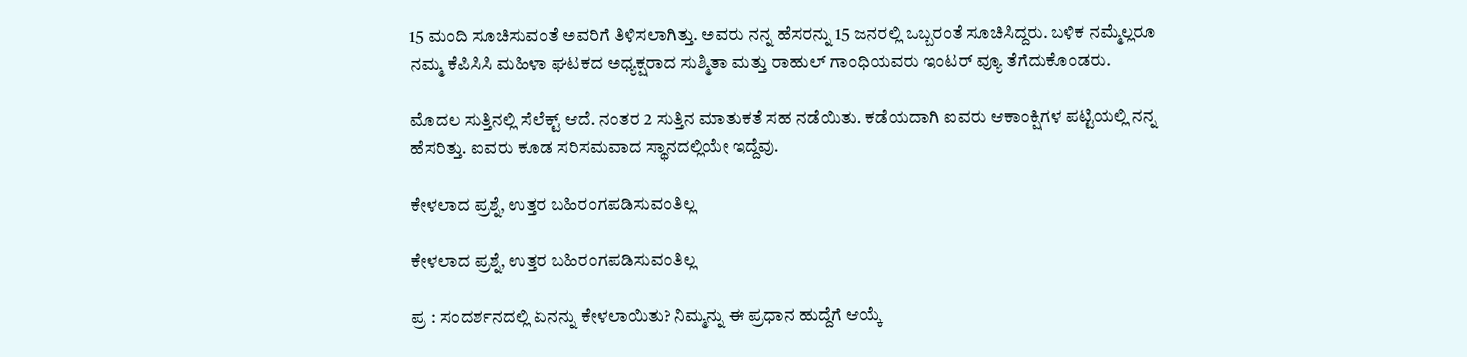15 ಮಂದಿ ಸೂಚಿಸುವಂತೆ ಅವರಿಗೆ ತಿಳಿಸಲಾಗಿತ್ತು. ಅವರು ನನ್ನ ಹೆಸರನ್ನು 15 ಜನರಲ್ಲಿ ಒಬ್ಬರಂತೆ ಸೂಚಿಸಿದ್ದರು. ಬಳಿಕ ನಮ್ಮೆಲ್ಲರೂ ನಮ್ಮ ಕೆಪಿಸಿಸಿ ಮಹಿಳಾ ಘಟಕದ ಅಧ್ಯಕ್ಷರಾದ ಸುಶ್ಮಿತಾ ಮತ್ತು ರಾಹುಲ್ ಗಾಂಧಿಯವರು ಇಂಟರ್ ವ್ಯೂ ತೆಗೆದುಕೊಂಡರು.

ಮೊದಲ ಸುತ್ತಿನಲ್ಲಿ ಸೆಲೆಕ್ಟ್ ಆದೆ. ನಂತರ 2 ಸುತ್ತಿನ ಮಾತುಕತೆ ಸಹ ನಡೆಯಿತು. ಕಡೆಯದಾಗಿ ಐವರು ಆಕಾಂಕ್ಷಿಗಳ ಪಟ್ಟಿಯಲ್ಲಿ ನನ್ನ ಹೆಸರಿತ್ತು. ಐವರು ಕೂಡ ಸರಿಸಮವಾದ ಸ್ಥಾನದಲ್ಲಿಯೇ ಇದ್ದೆವು.

ಕೇಳಲಾದ ಪ್ರಶ್ನೆ, ಉತ್ತರ ಬಹಿರಂಗಪಡಿಸುವಂತಿಲ್ಲ

ಕೇಳಲಾದ ಪ್ರಶ್ನೆ, ಉತ್ತರ ಬಹಿರಂಗಪಡಿಸುವಂತಿಲ್ಲ

ಪ್ರ : ಸಂದರ್ಶನದಲ್ಲಿ ಏನನ್ನು ಕೇಳಲಾಯಿತು? ನಿಮ್ಮನ್ನು ಈ ಪ್ರಧಾನ ಹುದ್ದೆಗೆ ಆಯ್ಕೆ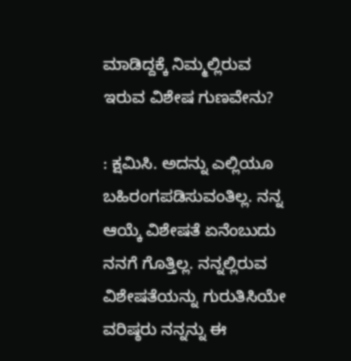ಮಾಡಿದ್ದಕ್ಕೆ ನಿಮ್ಮಲ್ಲಿರುವ ಇರುವ ವಿಶೇಷ ಗುಣವೇನು?

: ಕ್ಷಮಿಸಿ. ಅದನ್ನು ಎಲ್ಲಿಯೂ ಬಹಿರಂಗಪಡಿಸುವಂತಿಲ್ಲ. ನನ್ನ ಆಯ್ಕೆ ವಿಶೇಷತೆ ಏನೆಂಬುದು ನನಗೆ ಗೊತ್ತಿಲ್ಲ. ನನ್ನಲ್ಲಿರುವ ವಿಶೇಷತೆಯನ್ನು ಗುರುತಿಸಿಯೇ ವರಿಷ್ಠರು ನನ್ನನ್ನು ಈ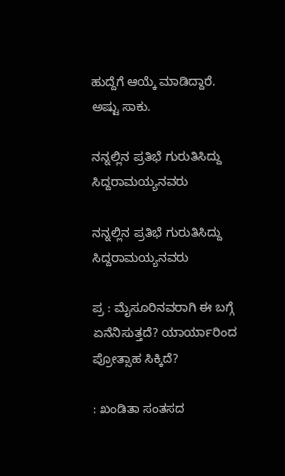ಹುದ್ದೆಗೆ ಆಯ್ಕೆ ಮಾಡಿದ್ದಾರೆ. ಅಷ್ಟು ಸಾಕು.

ನನ್ನಲ್ಲಿನ ಪ್ರತಿಭೆ ಗುರುತಿಸಿದ್ದು ಸಿದ್ದರಾಮಯ್ಯನವರು

ನನ್ನಲ್ಲಿನ ಪ್ರತಿಭೆ ಗುರುತಿಸಿದ್ದು ಸಿದ್ದರಾಮಯ್ಯನವರು

ಪ್ರ : ಮೈಸೂರಿನವರಾಗಿ ಈ ಬಗ್ಗೆ ಏನೆನಿಸುತ್ತದೆ? ಯಾರ್ಯಾರಿಂದ ಪ್ರೋತ್ಸಾಹ ಸಿಕ್ಕಿದೆ?

: ಖಂಡಿತಾ ಸಂತಸದ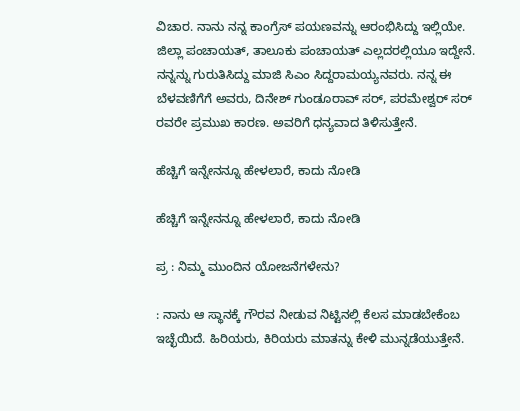ವಿಚಾರ. ನಾನು ನನ್ನ ಕಾಂಗ್ರೆಸ್ ಪಯಣವನ್ನು ಆರಂಭಿಸಿದ್ದು ಇಲ್ಲಿಯೇ. ಜಿಲ್ಲಾ ಪಂಚಾಯತ್, ತಾಲೂಕು ಪಂಚಾಯತ್ ಎಲ್ಲದರಲ್ಲಿಯೂ ಇದ್ದೇನೆ. ನನ್ನನ್ನು ಗುರುತಿಸಿದ್ದು ಮಾಜಿ ಸಿಎಂ ಸಿದ್ದರಾಮಯ್ಯನವರು. ನನ್ನ ಈ ಬೆಳವಣಿಗೆಗೆ ಅವರು, ದಿನೇಶ್ ಗುಂಡೂರಾವ್ ಸರ್, ಪರಮೇಶ್ವರ್ ಸರ್ ರವರೇ ಪ್ರಮುಖ ಕಾರಣ. ಅವರಿಗೆ ಧನ್ಯವಾದ ತಿಳಿಸುತ್ತೇನೆ.

ಹೆಚ್ಚಿಗೆ ಇನ್ನೇನನ್ನೂ ಹೇಳಲಾರೆ, ಕಾದು ನೋಡಿ

ಹೆಚ್ಚಿಗೆ ಇನ್ನೇನನ್ನೂ ಹೇಳಲಾರೆ, ಕಾದು ನೋಡಿ

ಪ್ರ : ನಿಮ್ಮ ಮುಂದಿನ ಯೋಜನೆಗಳೇನು?

: ನಾನು ಆ ಸ್ಥಾನಕ್ಕೆ ಗೌರವ ನೀಡುವ ನಿಟ್ಟಿನಲ್ಲಿ ಕೆಲಸ ಮಾಡಬೇಕೆಂಬ ಇಚ್ಛೆಯಿದೆ. ಹಿರಿಯರು, ಕಿರಿಯರು ಮಾತನ್ನು ಕೇಳಿ ಮುನ್ನಡೆಯುತ್ತೇನೆ.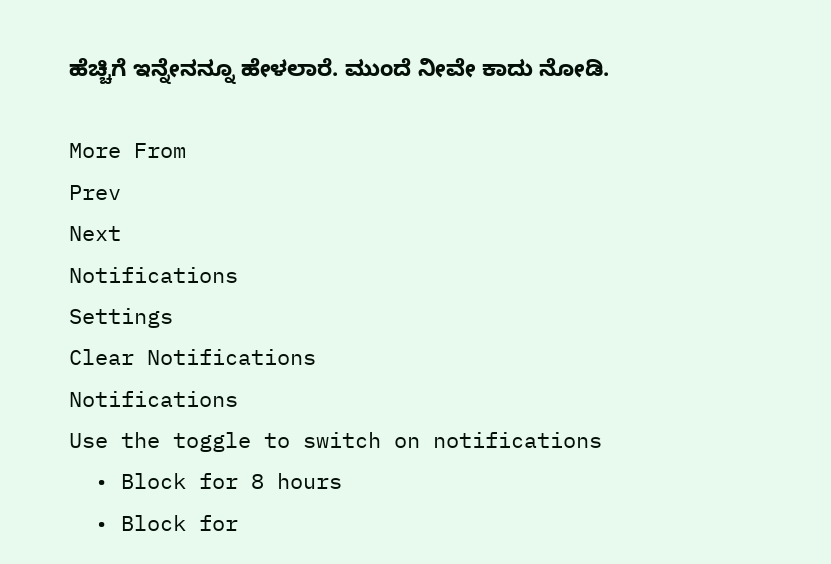ಹೆಚ್ಚಿಗೆ ಇನ್ನೇನನ್ನೂ ಹೇಳಲಾರೆ. ಮುಂದೆ ನೀವೇ ಕಾದು ನೋಡಿ.

More From
Prev
Next
Notifications
Settings
Clear Notifications
Notifications
Use the toggle to switch on notifications
  • Block for 8 hours
  • Block for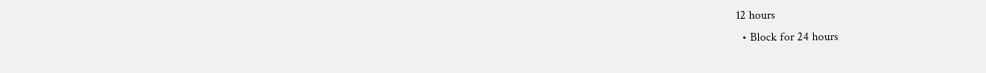12 hours
  • Block for 24 hours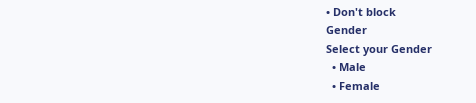• Don't block
Gender
Select your Gender
  • Male
  • Female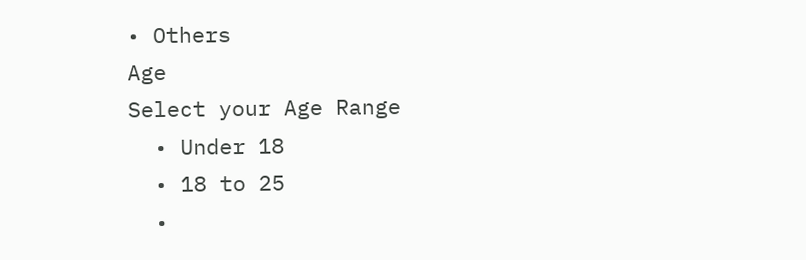• Others
Age
Select your Age Range
  • Under 18
  • 18 to 25
  •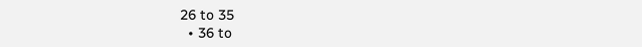26 to 35
  • 36 to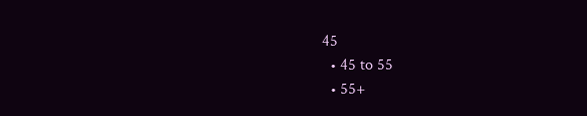45
  • 45 to 55
  • 55+